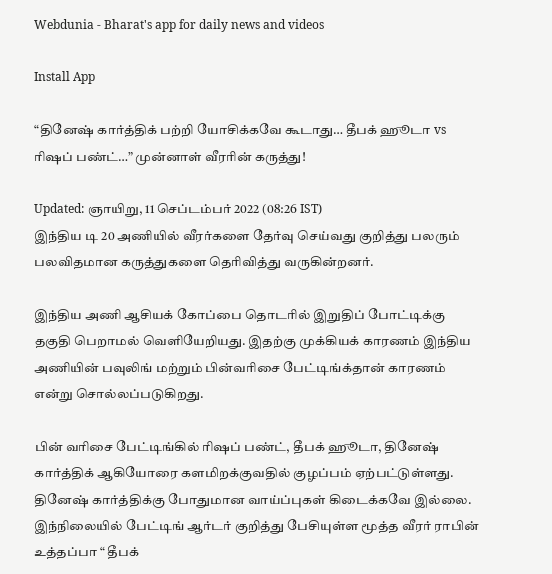Webdunia - Bharat's app for daily news and videos

Install App

“தினேஷ் கார்த்திக் பற்றி யோசிக்கவே கூடாது… தீபக் ஹூடா vs ரிஷப் பண்ட்…” முன்னாள் வீரரின் கருத்து!

Updated: ஞாயிறு, 11 செப்டம்பர் 2022 (08:26 IST)
இந்திய டி 20 அணியில் வீரர்களை தேர்வு செய்வது குறித்து பலரும் பலவிதமான கருத்துகளை தெரிவித்து வருகின்றனர்.

இந்திய அணி ஆசியக் கோப்பை தொடரில் இறுதிப் போட்டிக்கு தகுதி பெறாமல் வெளியேறியது. இதற்கு முக்கியக் காரணம் இந்திய அணியின் பவுலிங் மற்றும் பின்வரிசை பேட்டிங்க்தான் காரணம் என்று சொல்லப்படுகிறது.

பின் வரிசை பேட்டிங்கில் ரிஷப் பண்ட், தீபக் ஹூடா, தினேஷ் கார்த்திக் ஆகியோரை களமிறக்குவதில் குழப்பம் ஏற்பட்டுள்ளது. தினேஷ் கார்த்திக்கு போதுமான வாய்ப்புகள் கிடைக்கவே இல்லை. இந்நிலையில் பேட்டிங் ஆர்டர் குறித்து பேசியுள்ள மூத்த வீரர் ராபின் உத்தப்பா “ தீபக்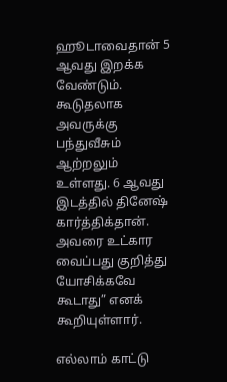ஹூடாவைதான் 5 ஆவது இறக்க வேண்டும். கூடுதலாக அவருக்கு பந்துவீசும் ஆற்றலும் உள்ளது. 6 ஆவது இடத்தில் தினேஷ் கார்த்திக்தான். அவரை உட்கார வைப்பது குறித்து யோசிக்கவே கூடாது” எனக் கூறியுள்ளார்.

எல்லாம் காட்டு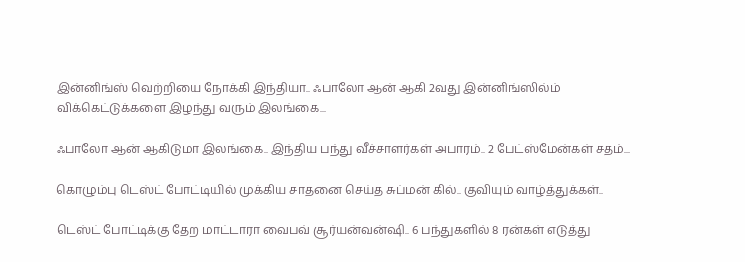இன்னிங்ஸ் வெற்றியை நோக்கி இந்தியா.. ஃபாலோ ஆன் ஆகி 2வது இன்னிங்ஸில்ம் விக்கெட்டுக்களை இழந்து வரும் இலங்கை...

ஃபாலோ ஆன் ஆகிடுமா இலங்கை.. இந்திய பந்து வீச்சாளர்கள் அபாரம்.. 2 பேட்ஸ்மேன்கள் சதம்...

கொழும்பு டெஸ்ட் போட்டியில் முக்கிய சாதனை செய்த சுப்மன் கில்.. குவியும் வாழ்த்துக்கள்..

டெஸ்ட் போட்டிக்கு தேற மாட்டாரா வைபவ் சூர்யன்வன்ஷி.. 6 பந்துகளில் 8 ரன்கள் எடுத்து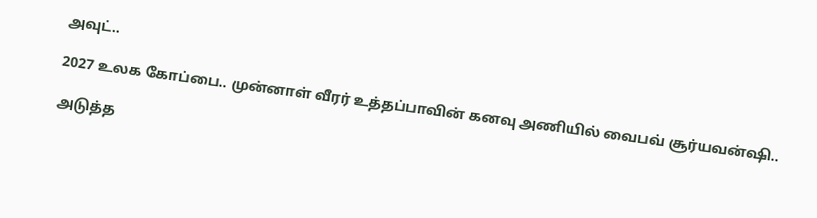அவுட்..

2027 உலக கோப்பை.. முன்னாள் வீரர் உத்தப்பாவின் கனவு அணியில் வைபவ் சூர்யவன்ஷி..

அடுத்த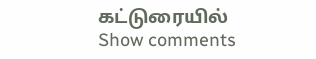கட்டுரையில்
Show comments